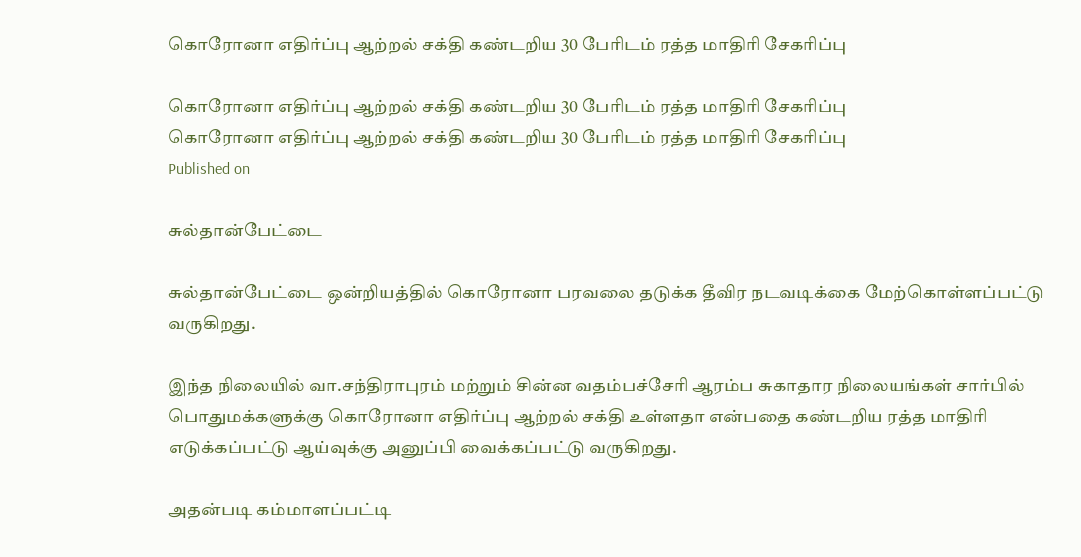கொரோனா எதிர்ப்பு ஆற்றல் சக்தி கண்டறிய 30 பேரிடம் ரத்த மாதிரி சேகரிப்பு

கொரோனா எதிர்ப்பு ஆற்றல் சக்தி கண்டறிய 30 பேரிடம் ரத்த மாதிரி சேகரிப்பு
கொரோனா எதிர்ப்பு ஆற்றல் சக்தி கண்டறிய 30 பேரிடம் ரத்த மாதிரி சேகரிப்பு
Published on

சுல்தான்பேட்டை

சுல்தான்பேட்டை ஒன்றியத்தில் கொரோனா பரவலை தடுக்க தீவிர நடவடிக்கை மேற்கொள்ளப்பட்டு வருகிறது.

இந்த நிலையில் வா.சந்திராபுரம் மற்றும் சின்ன வதம்பச்சேரி ஆரம்ப சுகாதார நிலையங்கள் சார்பில் பொதுமக்களுக்கு கொரோனா எதிர்ப்பு ஆற்றல் சக்தி உள்ளதா என்பதை கண்டறிய ரத்த மாதிரி எடுக்கப்பட்டு ஆய்வுக்கு அனுப்பி வைக்கப்பட்டு வருகிறது.

அதன்படி கம்மாளப்பட்டி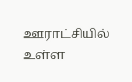ஊராட்சியில் உள்ள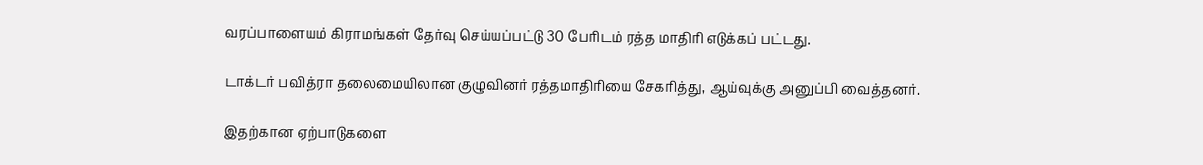வரப்பாளையம் கிராமங்கள் தேர்வு செய்யப்பட்டு 30 பேரிடம் ரத்த மாதிரி எடுக்கப் பட்டது.

டாக்டர் பவித்ரா தலைமையிலான குழுவினர் ரத்தமாதிரியை சேகரித்து, ஆய்வுக்கு அனுப்பி வைத்தனர்.

இதற்கான ஏற்பாடுகளை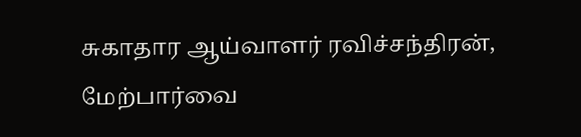சுகாதார ஆய்வாளர் ரவிச்சந்திரன், மேற்பார்வை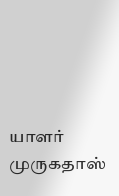யாளர் முருகதாஸ்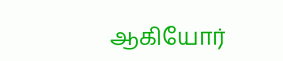ஆகியோர்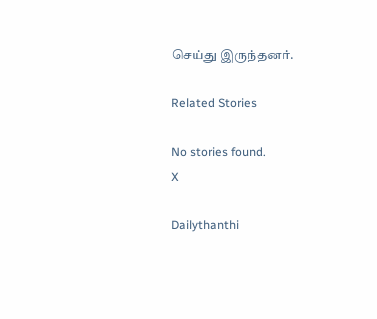செய்து இருந்தனர்.

Related Stories

No stories found.
X

Dailythanthi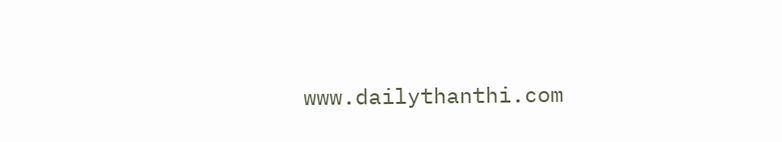www.dailythanthi.com